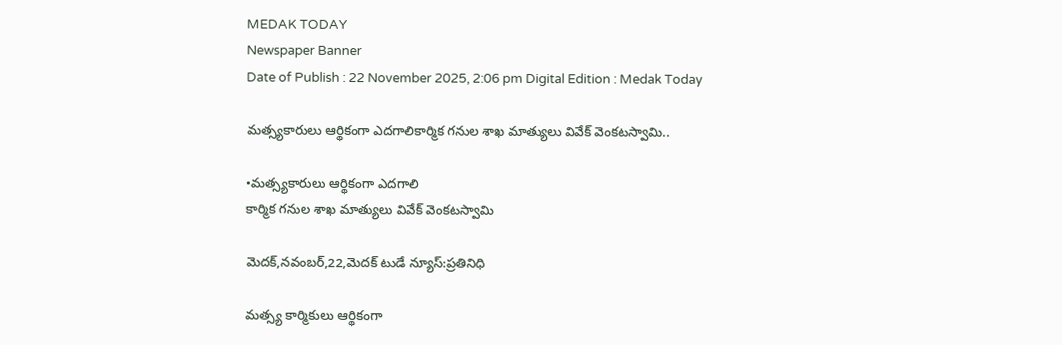MEDAK TODAY
Newspaper Banner
Date of Publish : 22 November 2025, 2:06 pm Digital Edition : Medak Today

మత్స్యకారులు ఆర్థికంగా ఎదగాలికార్మిక గనుల శాఖ మాత్యులు వివేక్ వెంకటస్వామి..

•మత్స్యకారులు ఆర్థికంగా ఎదగాలి
కార్మిక గనుల శాఖ మాత్యులు వివేక్ వెంకటస్వామి

మెదక్,నవంబర్,22,మెదక్ టుడే న్యూస్:ప్రతినిధి

మత్స్య కార్మికులు ఆర్థికంగా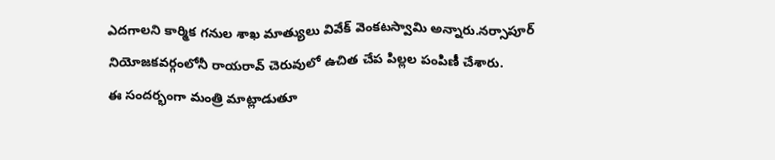ఎదగాలని కార్మిక గనుల శాఖ మాత్యులు వివేక్ వెంకటస్వామి అన్నారు.నర్సాపూర్ నియోజకవర్గంలోనీ రాయరావ్ చెరువులో ఉచిత చేప పిల్లల పంపిణీ చేశారు.
ఈ సందర్భంగా మంత్రి మాట్లాడుతూ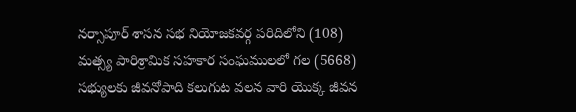నర్సాపూర్ శాసన సభ నియోజకవర్గ పరిదిలోని (108) మత్స్య పారిశ్రామిక సహకార సంఘములలో గల (5668) సభ్యులకు జీవనోపాది కలుగుట వలన వారి యొక్క జీవన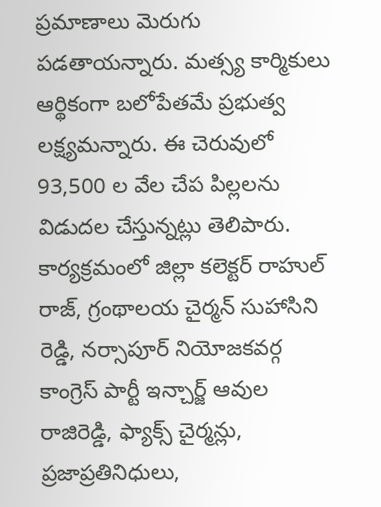ప్రమాణాలు మెరుగు పడతాయన్నారు. మత్స్య కార్మికులు ఆర్థికంగా బలోపేతమే ప్రభుత్వ లక్ష్యమన్నారు. ఈ చెరువులో 93,500 ల వేల చేప పిల్లలను విడుదల చేస్తున్నట్లు తెలిపారు. కార్యక్రమంలో జిల్లా కలెక్టర్ రాహుల్ రాజ్, గ్రంథాలయ చైర్మన్ సుహాసిని రెడ్డి, నర్సాపూర్ నియోజకవర్గ కాంగ్రెస్ పార్టీ ఇన్చార్జ్ ఆవుల రాజిరెడ్డి, ఫ్యాక్స్ చైర్మన్లు, ప్రజాప్రతినిధులు,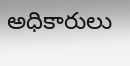అధికారులు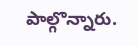పాల్గొన్నారు.